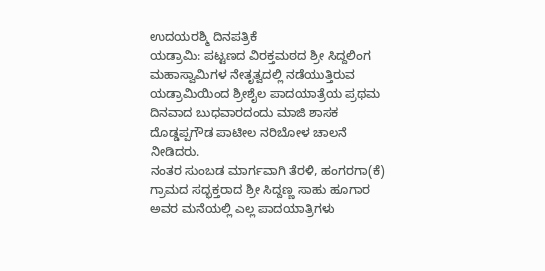ಉದಯರಶ್ಮಿ ದಿನಪತ್ರಿಕೆ
ಯಡ್ರಾಮಿ: ಪಟ್ಟಣದ ವಿರಕ್ತಮಠದ ಶ್ರೀ ಸಿದ್ದಲಿಂಗ ಮಹಾಸ್ವಾಮಿಗಳ ನೇತೃತ್ವದಲ್ಲಿ ನಡೆಯುತ್ತಿರುವ ಯಡ್ರಾಮಿಯಿಂದ ಶ್ರೀಶೈಲ ಪಾದಯಾತ್ರೆಯ ಪ್ರಥಮ ದಿನವಾದ ಬುಧವಾರದಂದು ಮಾಜಿ ಶಾಸಕ ದೊಡ್ಡಪ್ಪಗೌಡ ಪಾಟೀಲ ನರಿಬೋಳ ಚಾಲನೆ ನೀಡಿದರು.
ನಂತರ ಸುಂಬಡ ಮಾರ್ಗವಾಗಿ ತೆರಳಿ, ಹಂಗರಗಾ(ಕೆ) ಗ್ರಾಮದ ಸದ್ಭಕ್ತರಾದ ಶ್ರೀ ಸಿದ್ದಣ್ಣ ಸಾಹು ಹೂಗಾರ ಅವರ ಮನೆಯಲ್ಲಿ ಎಲ್ಲ ಪಾದಯಾತ್ರಿಗಳು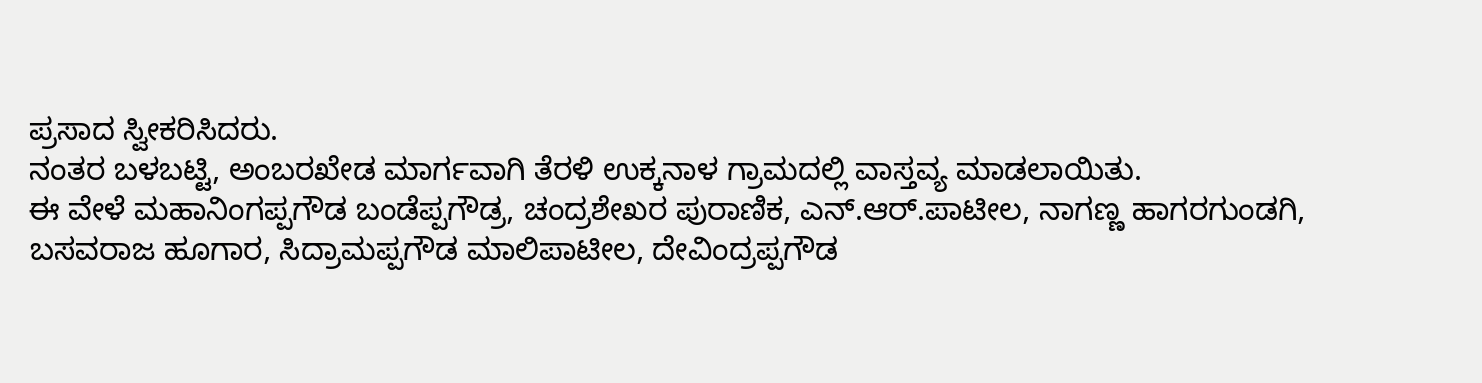ಪ್ರಸಾದ ಸ್ವೀಕರಿಸಿದರು.
ನಂತರ ಬಳಬಟ್ಟಿ, ಅಂಬರಖೇಡ ಮಾರ್ಗವಾಗಿ ತೆರಳಿ ಉಕ್ಕನಾಳ ಗ್ರಾಮದಲ್ಲಿ ವಾಸ್ತವ್ಯ ಮಾಡಲಾಯಿತು.
ಈ ವೇಳೆ ಮಹಾನಿಂಗಪ್ಪಗೌಡ ಬಂಡೆಪ್ಪಗೌಡ್ರ, ಚಂದ್ರಶೇಖರ ಪುರಾಣಿಕ, ಎನ್.ಆರ್.ಪಾಟೀಲ, ನಾಗಣ್ಣ ಹಾಗರಗುಂಡಗಿ, ಬಸವರಾಜ ಹೂಗಾರ, ಸಿದ್ರಾಮಪ್ಪಗೌಡ ಮಾಲಿಪಾಟೀಲ, ದೇವಿಂದ್ರಪ್ಪಗೌಡ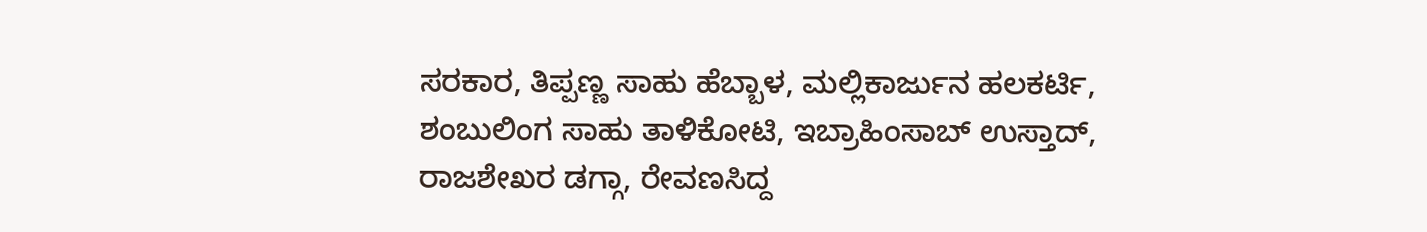ಸರಕಾರ, ತಿಪ್ಪಣ್ಣ ಸಾಹು ಹೆಬ್ಬಾಳ, ಮಲ್ಲಿಕಾರ್ಜುನ ಹಲಕರ್ಟಿ, ಶಂಬುಲಿಂಗ ಸಾಹು ತಾಳಿಕೋಟಿ, ಇಬ್ರಾಹಿಂಸಾಬ್ ಉಸ್ತಾದ್, ರಾಜಶೇಖರ ಡಗ್ಗಾ, ರೇವಣಸಿದ್ದ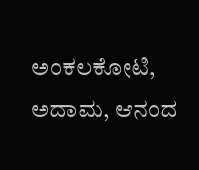ಅಂಕಲಕೋಟಿ, ಅದಾಮ, ಆನಂದ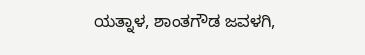ಯತ್ನಾಳ, ಶಾಂತಗೌಡ ಜವಳಗಿ,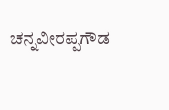ಚನ್ನವೀರಪ್ಪಗೌಡ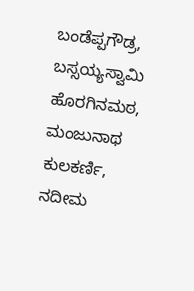ಬಂಡೆಪ್ಪಗೌಡ್ರ, ಬಸ್ಸಯ್ಯಸ್ವಾಮಿ ಹೊರಗಿನಮಠ, ಮಂಜುನಾಥ ಕುಲಕರ್ಣಿ, ನದೀಮ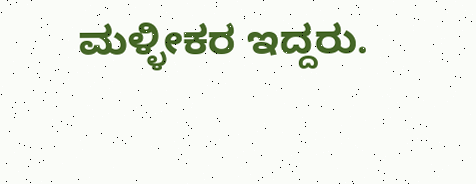ಮಳ್ಳೀಕರ ಇದ್ದರು.